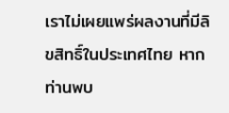เราไม่เผยแพร่ผลงานที่มีลิขสิทธิ์ในประเทศไทย หากท่านพบ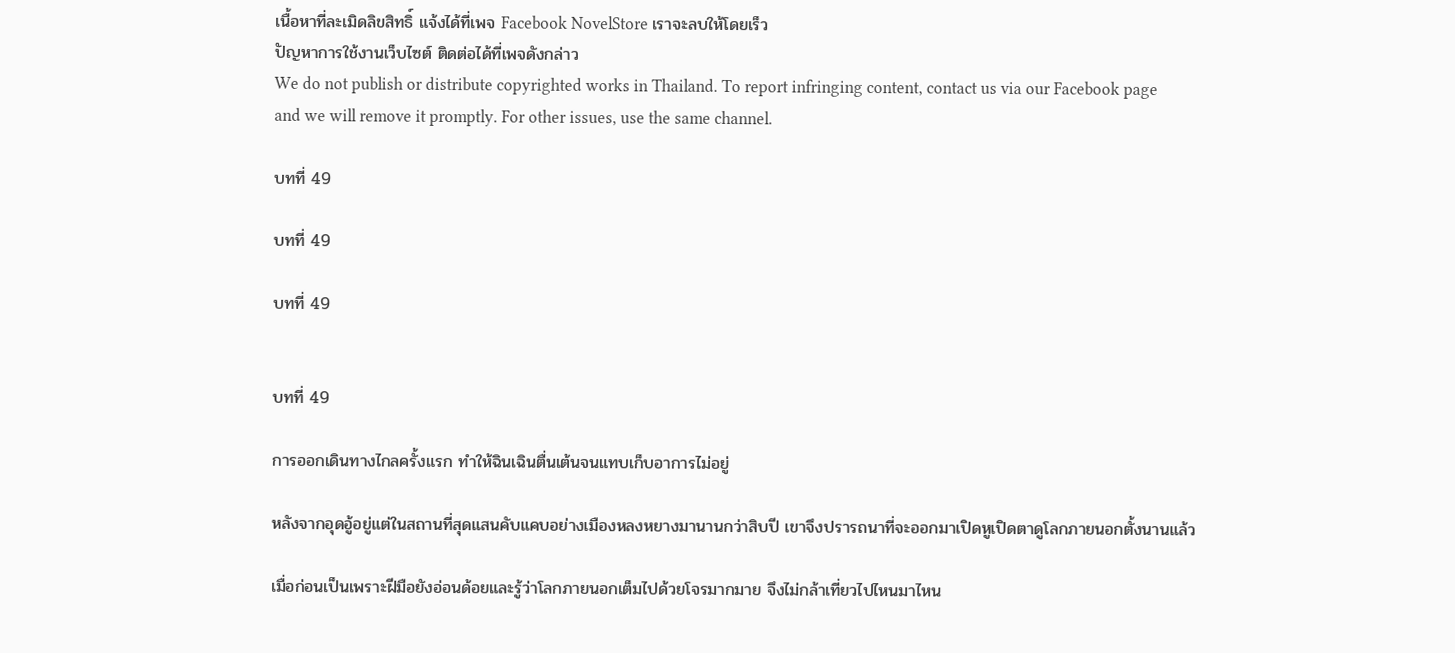เนื้อหาที่ละเมิดลิขสิทธิ์ แจ้งได้ที่เพจ Facebook NovelStore เราจะลบให้โดยเร็ว
ปัญหาการใช้งานเว็บไซต์ ติดต่อได้ที่เพจดังกล่าว
We do not publish or distribute copyrighted works in Thailand. To report infringing content, contact us via our Facebook page and we will remove it promptly. For other issues, use the same channel.

บทที่ 49

บทที่ 49

บทที่ 49


บทที่ 49

การออกเดินทางไกลครั้งแรก ทำให้ฉินเฉินตื่นเต้นจนแทบเก็บอาการไม่อยู่

หลังจากอุดอู้อยู่แต่ในสถานที่สุดแสนคับแคบอย่างเมืองหลงหยางมานานกว่าสิบปี เขาจึงปรารถนาที่จะออกมาเปิดหูเปิดตาดูโลกภายนอกตั้งนานแล้ว

เมื่อก่อนเป็นเพราะฝีมือยังอ่อนด้อยและรู้ว่าโลกภายนอกเต็มไปด้วยโจรมากมาย จึงไม่กล้าเที่ยวไปไหนมาไหน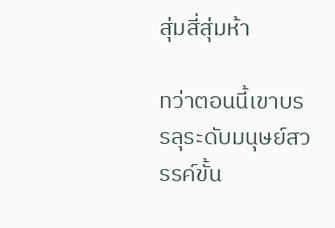สุ่มสี่สุ่มห้า

ทว่าตอนนี้เขาบรรลุระดับมนุษย์สวรรค์ขั้น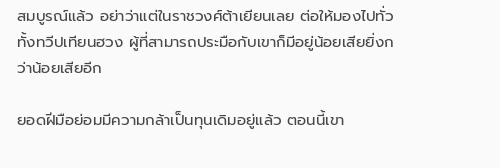สมบูรณ์แล้ว อย่าว่าแต่ในราชวงศ์ต้าเยียนเลย ต่อให้มองไปทั่วทั้งทวีปเทียนฮวง ผู้ที่สามารถประมือกับเขาก็มีอยู่น้อยเสียยิ่งกว่าน้อยเสียอีก

ยอดฝีมือย่อมมีความกล้าเป็นทุนเดิมอยู่แล้ว ตอนนี้เขา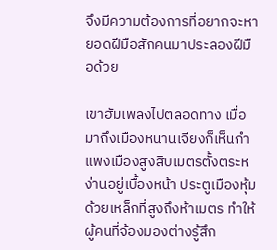จึงมีความต้องการที่อยากจะหายอดฝีมือสักคนมาประลองฝีมือด้วย

เขาฮัมเพลงไปตลอดทาง เมื่อมาถึงเมืองหนานเจียงก็เห็นกำแพงเมืองสูงสิบเมตรตั้งตระหง่านอยู่เบื้องหน้า ประตูเมืองหุ้มด้วยเหล็กที่สูงถึงห้าเมตร ทำให้ผู้คนที่จ้องมองต่างรู้สึก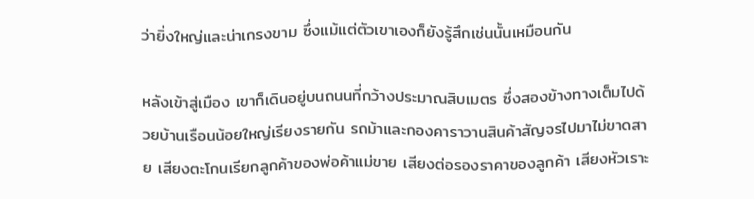ว่ายิ่งใหญ่และน่าเกรงขาม ซึ่งแม้แต่ตัวเขาเองก็ยังรู้สึกเช่นนั้นเหมือนกัน

หลังเข้าสู่เมือง เขาก็เดินอยู่บนถนนที่กว้างประมาณสิบเมตร ซึ่งสองข้างทางเต็มไปด้วยบ้านเรือนน้อยใหญ่เรียงรายกัน รถม้าและกองคาราวานสินค้าสัญจรไปมาไม่ขาดสาย เสียงตะโกนเรียกลูกค้าของพ่อค้าแม่ขาย เสียงต่อรองราคาของลูกค้า เสียงหัวเราะ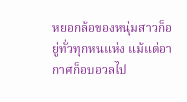หยอกล้อของหนุ่มสาวก็อยู่ทั่วทุกหนแห่ง แม้แต่อากาศก็อบอวลไป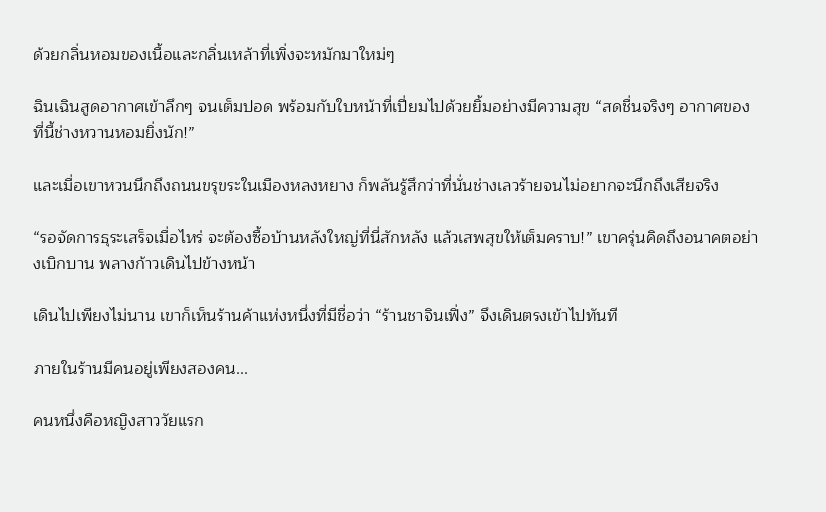ด้วยกลิ่นหอมของเนื้อและกลิ่นเหล้าที่เพิ่งจะหมักมาใหม่ๆ

ฉินเฉินสูดอากาศเข้าลึกๆ จนเต็มปอด พร้อมกับใบหน้าที่เปี่ยมไปด้วยยิ้มอย่างมีความสุข “สดชื่นจริงๆ อากาศของที่นี้ช่างหวานหอมยิ่งนัก!”

และเมื่อเขาหวนนึกถึงถนนขรุขระในเมืองหลงหยาง ก็พลันรู้สึกว่าที่นั่นช่างเลวร้ายจนไม่อยากจะนึกถึงเสียจริง

“รอจัดการธุระเสร็จเมื่อไหร่ จะต้องซื้อบ้านหลังใหญ่ที่นี่สักหลัง แล้วเสพสุขให้เต็มคราบ!” เขาครุ่นคิดถึงอนาคตอย่างเบิกบาน พลางก้าวเดินไปข้างหน้า

เดินไปเพียงไม่นาน เขาก็เห็นร้านค้าแห่งหนึ่งที่มีชื่อว่า “ร้านชาจินเฟิ่ง” จึงเดินตรงเข้าไปทันที

ภายในร้านมีคนอยู่เพียงสองคน...

คนหนึ่งคือหญิงสาววัยแรก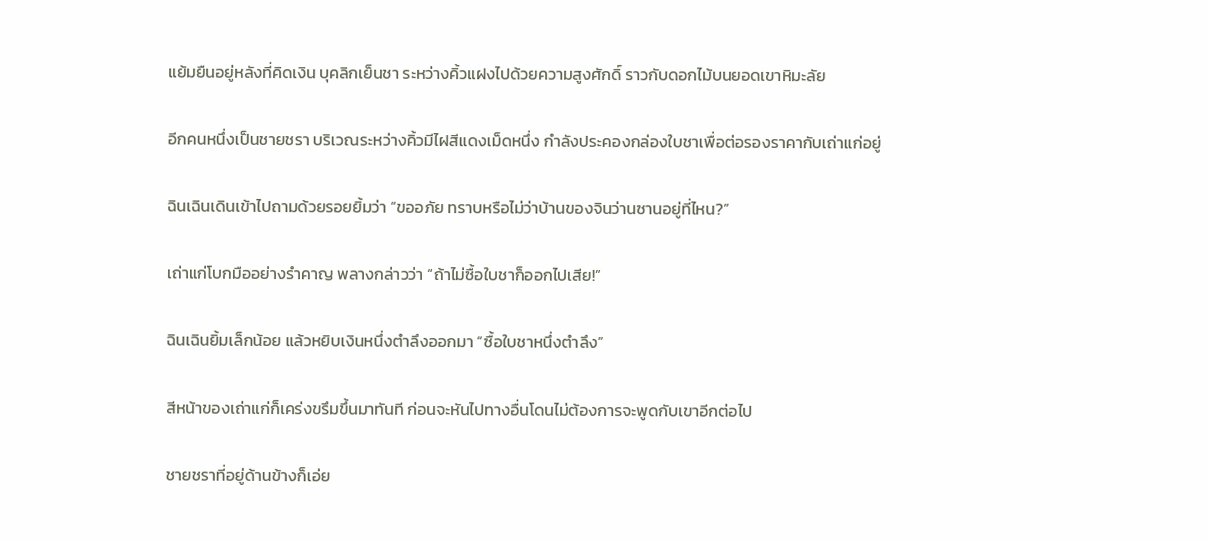แย้มยืนอยู่หลังที่คิดเงิน บุคลิกเย็นชา ระหว่างคิ้วแฝงไปด้วยความสูงศักดิ์ ราวกับดอกไม้บนยอดเขาหิมะลัย

อีกคนหนึ่งเป็นชายชรา บริเวณระหว่างคิ้วมีไฝสีแดงเม็ดหนึ่ง กำลังประคองกล่องใบชาเพื่อต่อรองราคากับเถ่าแก่อยู่

ฉินเฉินเดินเข้าไปถามด้วยรอยยิ้มว่า “ขออภัย ทราบหรือไม่ว่าบ้านของจินว่านซานอยู่ที่ไหน?”

เถ่าแก่โบกมืออย่างรำคาญ พลางกล่าวว่า “ถ้าไม่ซื้อใบชาก็ออกไปเสีย!”

ฉินเฉินยิ้มเล็กน้อย แล้วหยิบเงินหนึ่งตำลึงออกมา “ซื้อใบชาหนึ่งตำลึง”

สีหน้าของเถ่าแก่ก็เคร่งขรึมขึ้นมาทันที ก่อนจะหันไปทางอื่นโดนไม่ต้องการจะพูดกับเขาอีกต่อไป

ชายชราที่อยู่ด้านข้างก็เอ่ย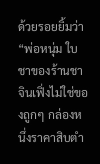ด้วยรอยยิ้มว่า “พ่อหนุ่ม ใบชาของร้านชาจินเฟิ่งไม่ใช่ของถูกๆ กล่องหนึ่งราคาสิบตำ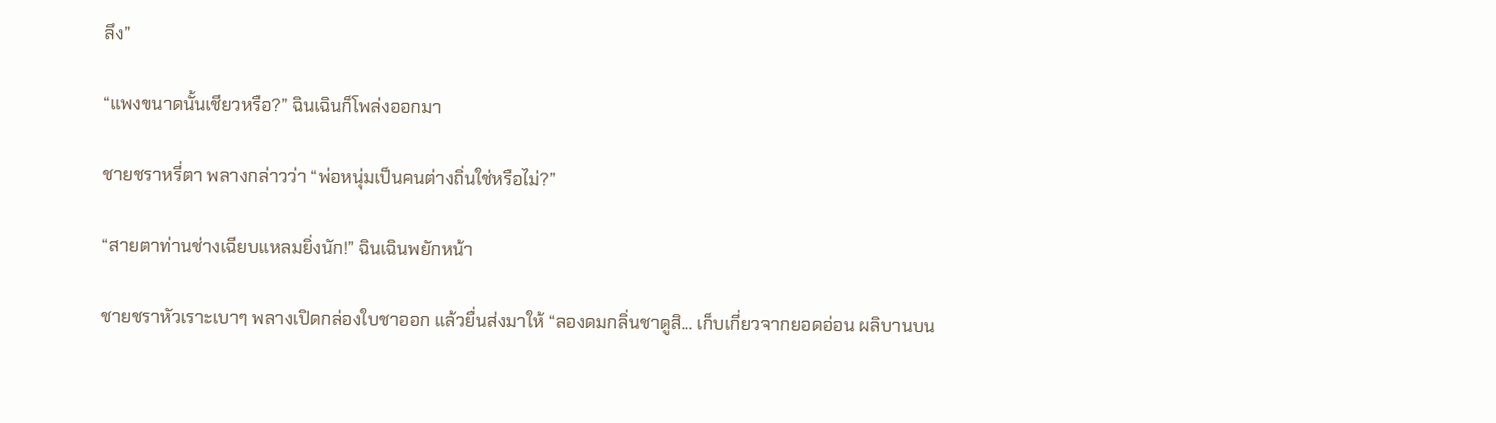ลึง”

“แพงขนาดนั้นเชียวหรือ?” ฉินเฉินก็โพล่งออกมา

ชายชราหรี่ตา พลางกล่าวว่า “พ่อหนุ่มเป็นคนต่างถิ่นใช่หรือไม่?”

“สายตาท่านช่างเฉียบแหลมยิ่งนัก!” ฉินเฉินพยักหน้า

ชายชราหัวเราะเบาๆ พลางเปิดกล่องใบชาออก แล้วยื่นส่งมาให้ “ลองดมกลิ่นชาดูสิ... เก็บเกี่ยวจากยอดอ่อน ผลิบานบน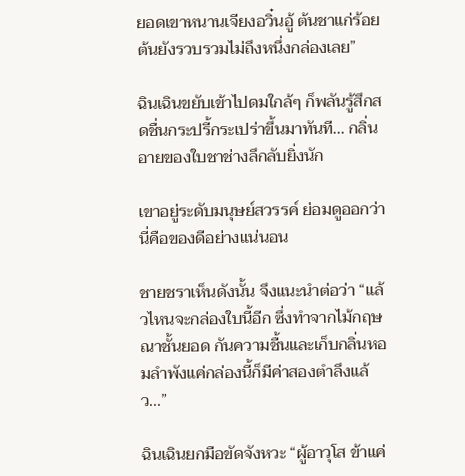ยอดเขาหนานเจียงอวิ๋นอู้ ต้นชาแก่ร้อยต้นยังรวบรวมไม่ถึงหนึ่งกล่องเลย”

ฉินเฉินขยับเข้าไปดมใกล้ๆ ก็พลันรู้สึกสดชื่นกระปรี้กระเปร่าขึ้นมาทันที... กลิ่นอายของใบชาช่างลึกลับยิ่งนัก

เขาอยู่ระดับมนุษย์สวรรค์ ย่อมดูออกว่านี่คือของดีอย่างแน่นอน

ชายชราเห็นดังนั้น จึงแนะนำต่อว่า “แล้วไหนจะกล่องใบนี้อีก ซึ่งทำจากไม้กฤษณาชั้นยอด กันความชื้นและเก็บกลิ่นหอมลำพังแค่กล่องนี้ก็มีค่าสองตำลึงแล้ว...”

ฉินเฉินยกมือขัดจังหวะ “ผู้อาวุโส ข้าแค่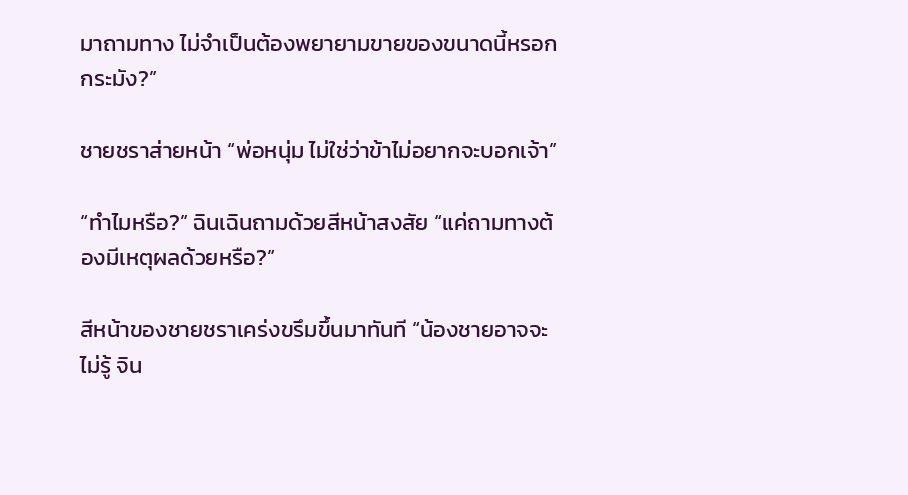มาถามทาง ไม่จำเป็นต้องพยายามขายของขนาดนี้หรอกกระมัง?”

ชายชราส่ายหน้า “พ่อหนุ่ม ไม่ใช่ว่าข้าไม่อยากจะบอกเจ้า”

“ทำไมหรือ?” ฉินเฉินถามด้วยสีหน้าสงสัย “แค่ถามทางต้องมีเหตุผลด้วยหรือ?”

สีหน้าของชายชราเคร่งขรึมขึ้นมาทันที “น้องชายอาจจะไม่รู้ จิน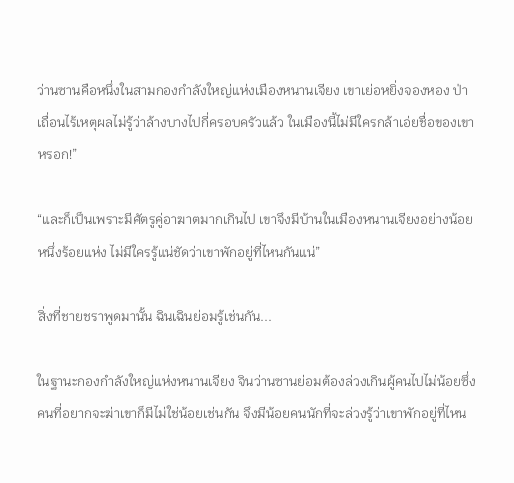ว่านซานคือหนึ่งในสามกองกำลังใหญ่แห่งเมืองหนานเจียง เขาเย่อหยิ่งจองหอง ป่าเถื่อนไร้เหตุผลไม่รู้ว่าล้างบางไปกี่ครอบครัวแล้ว ในเมืองนี้ไม่มีใครกล้าเอ่ยชื่อของเขาหรอก!”

“และก็เป็นเพราะมีศัตรูคู่อาฆาตมากเกินไป เขาจึงมีบ้านในเมืองหนานเจียงอย่างน้อยหนึ่งร้อยแห่ง ไม่มีใครรู้แน่ชัดว่าเขาพักอยู่ที่ไหนกันแน่”

สิ่งที่ชายชราพูดมานั้น ฉินเฉินย่อมรู้เช่นกัน...

ในฐานะกองกำลังใหญ่แห่งหนานเจียง จินว่านซานย่อมต้องล่วงเกินผู้คนไปไม่น้อยซึ่งคนที่อยากจะฆ่าเขาก็มีไม่ใช่น้อยเช่นกัน จึงมีน้อยคนนักที่จะล่วงรู้ว่าเขาพักอยู่ที่ไหน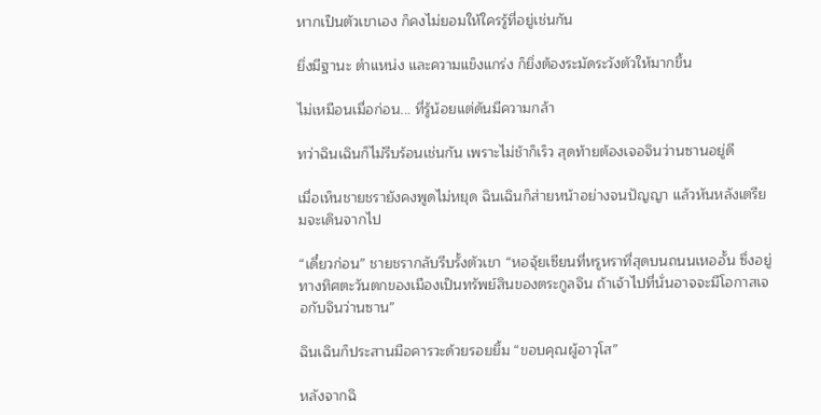หากเป็นตัวเขาเอง ก็คงไม่ยอมให้ใครรู้ที่อยู่เช่นกัน

ยิ่งมีฐานะ ตำแหน่ง และความแข็งแกร่ง ก็ยิ่งต้องระมัดระวังตัวให้มากขึ้น

ไม่เหมือนเมื่อก่อน... ที่รู้น้อยแต่ดันมีความกล้า

ทว่าฉินเฉินก็ไม่รีบร้อนเช่นกัน เพราะไม่ช้าก็เร็ว สุดท้ายต้องเจอจินว่านซานอยู่ดี

เมื่อเห็นชายชรายังคงพูดไม่หยุด ฉินเฉินก็ส่ายหน้าอย่างจนปัญญา แล้วหันหลังเตรียมจะเดินจากไป

“เดี๋ยวก่อน” ชายชรากลับรีบรั้งตัวเขา “หอจุ้ยเซียนที่หรูหราที่สุดบนถนนเหออั้น ซึ่งอยู่ทางทิศตะวันตกของเมืองเป็นทรัพย์สินของตระกูลจิน ถ้าเจ้าไปที่นั่นอาจจะมีโอกาสเจอกับจินว่านซาน”

ฉินเฉินก็ประสานมือคารวะด้วยรอยยิ้ม “ขอบคุณผู้อาวุโส”

หลังจากฉิ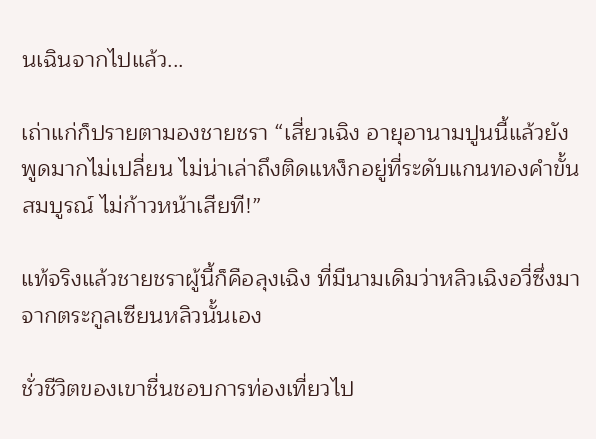นเฉินจากไปแล้ว...

เถ่าแก่ก็ปรายตามองชายชรา “เสี่ยวเฉิง อายุอานามปูนนี้แล้วยังพูดมากไม่เปลี่ยน ไม่น่าเล่าถึงติดแหง็กอยู่ที่ระดับแกนทองคำขั้นสมบูรณ์ ไม่ก้าวหน้าเสียที!”

แท้จริงแล้วชายชราผู้นี้ก็คือลุงเฉิง ที่มีนามเดิมว่าหลิวเฉิงอวี่ซึ่งมาจากตระกูลเซียนหลิวนั้นเอง

ชั่วชีวิตของเขาชื่นชอบการท่องเที่ยวไป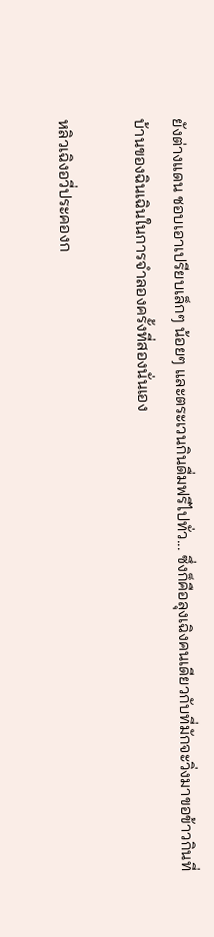ยังต่างแดน ชอบเอาเปรียบเล็กๆ น้อยๆ และตระเวนกินดื่มฟรีไปทั่ว... ซึ่งก็คือลุงเฉิงคนเดียวกับที่มักจะวิ่งมาขอข้าวกินที่บ้านของฉินเฉินในการจำลองครั้งที่สองนั่นเอง

หลิวเฉิงอวี่ประคองก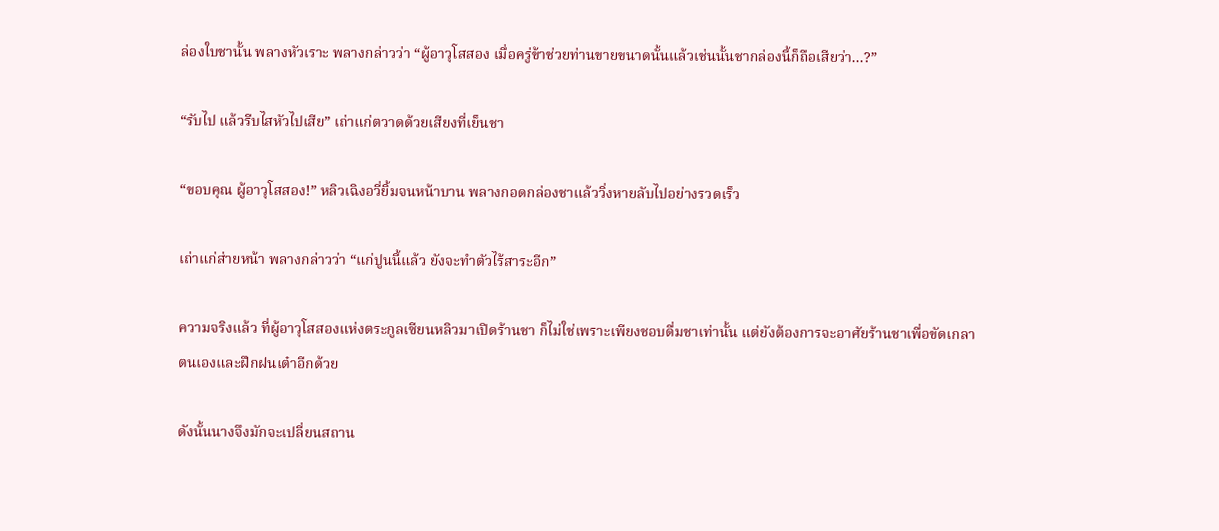ล่องใบชานั้น พลางหัวเราะ พลางกล่าวว่า “ผู้อาวุโสสอง เมื่อครู่ข้าช่วยท่านขายขนาดนั้นแล้วเช่นนั้นชากล่องนี้ก็ถือเสียว่า...?”

“รับไป แล้วรีบไสหัวไปเสีย” เถ่าแก่ตวาดด้วยเสียงที่เย็นชา

“ขอบคุณ ผู้อาวุโสสอง!” หลิวเฉิงอวี่ยิ้มจนหน้าบาน พลางกอดกล่องชาแล้ววิ่งหายลับไปอย่างรวดเร็ว

เถ่าแก่ส่ายหน้า พลางกล่าวว่า “แก่ปูนนี้แล้ว ยังจะทำตัวไร้สาระอีก”

ความจริงแล้ว ที่ผู้อาวุโสสองแห่งตระกูลเซียนหลิวมาเปิดร้านชา ก็ไม่ใช่เพราะเพียงชอบดื่มชาเท่านั้น แต่ยังต้องการจะอาศัยร้านชาเพื่อขัดเกลาตนเองและฝึกฝนเต๋าอีกด้วย

ดังนั้นนางจึงมักจะเปลี่ยนสถาน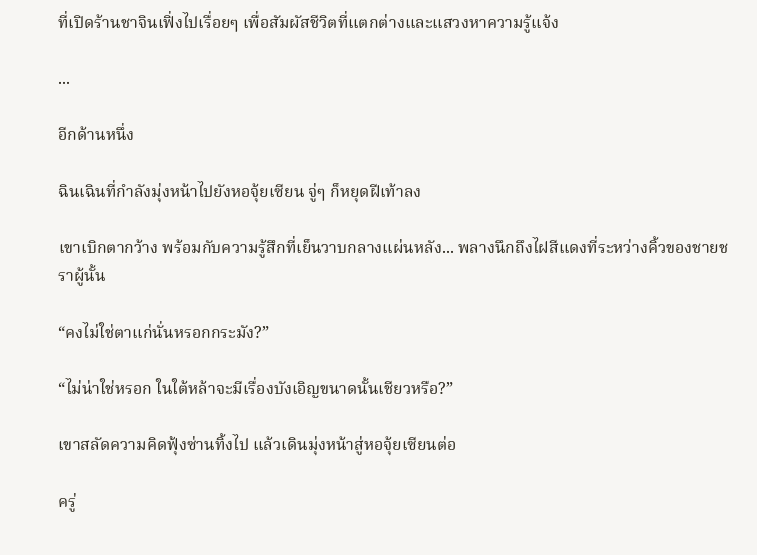ที่เปิดร้านชาจินเฟิ่งไปเรื่อยๆ เพื่อสัมผัสชีวิตที่แตกต่างและแสวงหาความรู้แจ้ง

...

อีกด้านหนึ่ง

ฉินเฉินที่กำลังมุ่งหน้าไปยังหอจุ้ยเซียน จู่ๆ ก็หยุดฝีเท้าลง

เขาเบิกตากว้าง พร้อมกับความรู้สึกที่เย็นวาบกลางแผ่นหลัง... พลางนึกถึงไฝสีแดงที่ระหว่างคิ้วของชายชราผู้นั้น

“คงไม่ใช่ตาแก่นั่นหรอกกระมัง?”

“ไม่น่าใช่หรอก ในใต้หล้าจะมีเรื่องบังเอิญขนาดนั้นเชียวหรือ?”

เขาสลัดความคิดฟุ้งซ่านทิ้งไป แล้วเดินมุ่งหน้าสู่หอจุ้ยเซียนต่อ

ครู่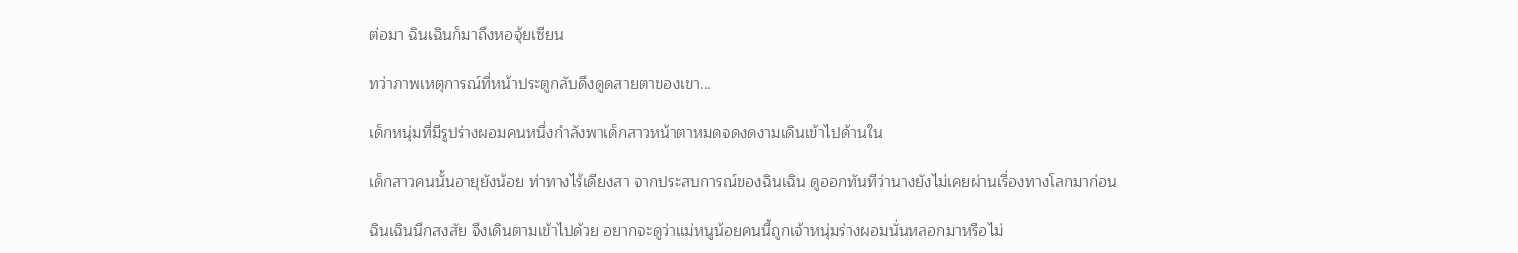ต่อมา ฉินเฉินก็มาถึงหอจุ้ยเซียน

ทว่าภาพเหตุการณ์ที่หน้าประตูกลับดึงดูดสายตาของเขา...

เด็กหนุ่มที่มีรูปร่างผอมคนหนึ่งกำลังพาเด็กสาวหน้าตาหมดจดงดงามเดินเข้าไปด้านใน

เด็กสาวคนนั้นอายุยังน้อย ท่าทางไร้เดียงสา จากประสบการณ์ของฉินเฉิน ดูออกทันทีว่านางยังไม่เคยผ่านเรื่องทางโลกมาก่อน

ฉินเฉินนึกสงสัย จึงเดินตามเข้าไปด้วย อยากจะดูว่าแม่หนูน้อยคนนี้ถูกเจ้าหนุ่มร่างผอมนั่นหลอกมาหรือไม่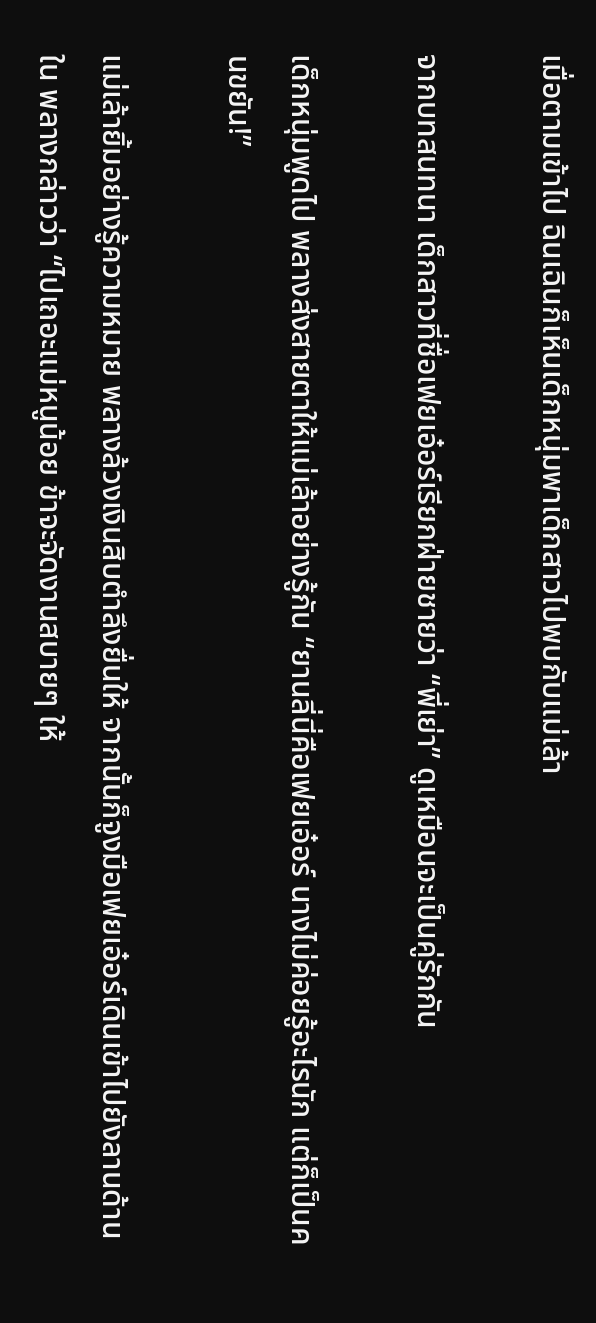เมื่อตามเข้าไป ฉินเฉินก็เห็นเด็กหนุ่มพาเด็กสาวไปพบกับแม่เล้า

จากบทสนทนา เด็กสาวที่ชื่อเฟยเอ๋อร์เรียกฝ่ายชายว่า “พี่เย่า” ดูเหมือนจะเป็นคู่รักกัน

เด็กหนุ่มพูดไป พลางส่งสายตาให้แม่เล้าอย่างรู้กัน “ยานลี่นี่คือเฟยเอ๋อร์ นางไม่ค่อยรู้อะไรนัก แต่ก็เป็นคนขยัน!”

แม่เล้ายิ้มอย่างรู้ความหมาย พลางล้วงเงินสิบตำลึงยื่นให้ จากนั้นก็จูงมือเฟยเอ๋อร์เดินเข้าไปยังลานด้านใน พลางกล่าวว่า “ไปเถอะแม่หนูน้อย ข้าจะจัดงานสบายๆ ให้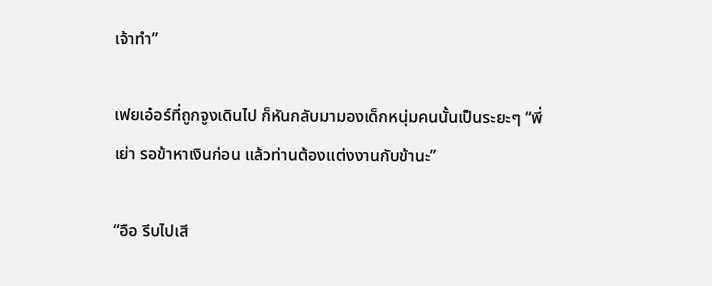เจ้าทำ”

เฟยเอ๋อร์ที่ถูกจูงเดินไป ก็หันกลับมามองเด็กหนุ่มคนนั้นเป็นระยะๆ “พี่เย่า รอข้าหาเงินก่อน แล้วท่านต้องแต่งงานกับข้านะ”

“อือ รีบไปเสี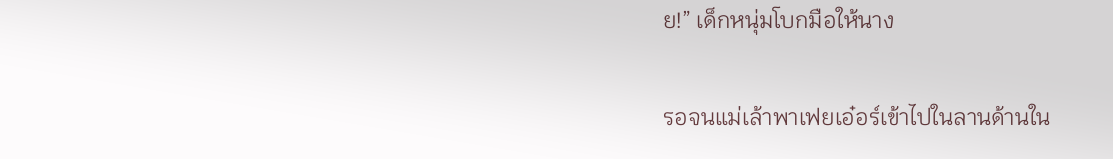ย!” เด็กหนุ่มโบกมือให้นาง

รอจนแม่เล้าพาเฟยเอ๋อร์เข้าไปในลานด้านใน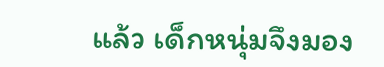แล้ว เด็กหนุ่มจึงมอง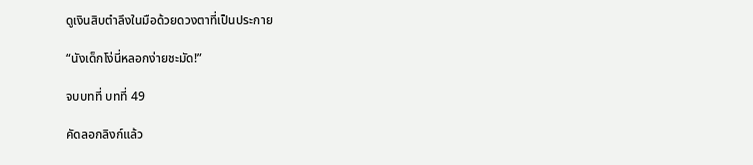ดูเงินสิบตำลึงในมือด้วยดวงตาที่เป็นประกาย

“นังเด็กโง่นี่หลอกง่ายชะมัด!”

จบบทที่ บทที่ 49

คัดลอกลิงก์แล้ว